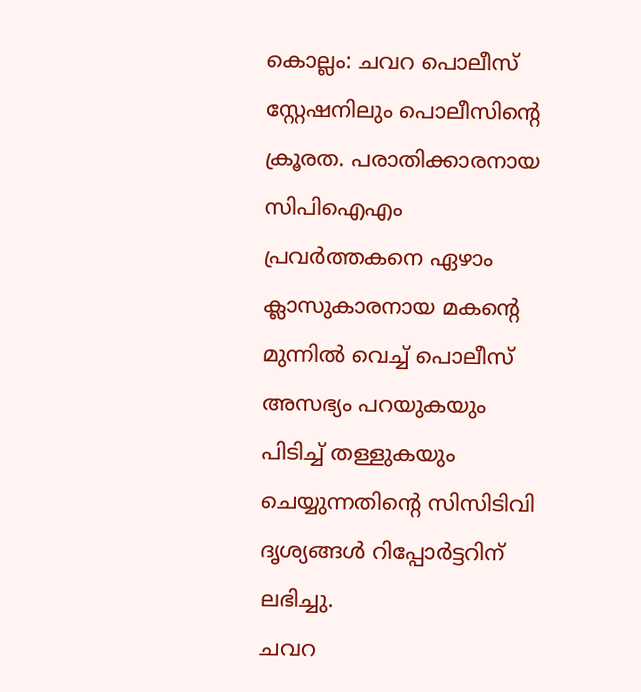കൊല്ലം: ചവറ പൊലീസ് സ്റ്റേഷനിലും പൊലീസിന്റെ ക്രൂരത. പരാതിക്കാരനായ സിപിഐഎം പ്രവർത്തകനെ ഏഴാം ക്ലാസുകാരനായ മകന്റെ മുന്നിൽ വെച്ച് പൊലീസ് അസഭ്യം പറയുകയും പിടിച്ച് തള്ളുകയും ചെയ്യുന്നതിന്റെ സിസിടിവി ദൃശ്യങ്ങൾ റിപ്പോർട്ടറിന് ലഭിച്ചു.
ചവറ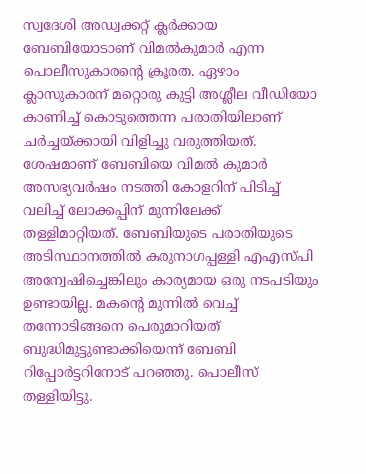സ്വദേശി അഡ്വക്കറ്റ് ക്ലർക്കായ ബേബിയോടാണ് വിമൽകുമാർ എന്ന പൊലീസുകാരന്റെ ക്രൂരത. ഏഴാം ക്ലാസുകാരന് മറ്റൊരു കുട്ടി അശ്ലീല വീഡിയോ കാണിച്ച് കൊടുത്തെന്ന പരാതിയിലാണ് ചർച്ചയ്ക്കായി വിളിച്ചു വരുത്തിയത്.
ശേഷമാണ് ബേബിയെ വിമൽ കുമാർ അസഭ്യവർഷം നടത്തി കോളറിന് പിടിച്ച് വലിച്ച് ലോക്കപ്പിന് മുന്നിലേക്ക് തള്ളിമാറ്റിയത്. ബേബിയുടെ പരാതിയുടെ അടിസ്ഥാനത്തിൽ കരുനാഗപ്പള്ളി എഎസ്പി അന്വേഷിച്ചെങ്കിലും കാര്യമായ ഒരു നടപടിയും ഉണ്ടായില്ല. മകന്റെ മുന്നിൽ വെച്ച് തന്നോടിങ്ങനെ പെരുമാറിയത് ബുദ്ധിമുട്ടുണ്ടാക്കിയെന്ന് ബേബി റിപ്പോർട്ടറിനോട് പറഞ്ഞു. പൊലീസ് തള്ളിയിട്ടു.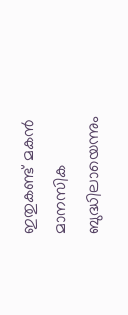ഇതുകണ്ട് മകൻ മാനസിക ബുദ്ധിലായെന്നും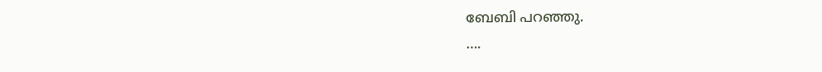ബേബി പറഞ്ഞു.
….